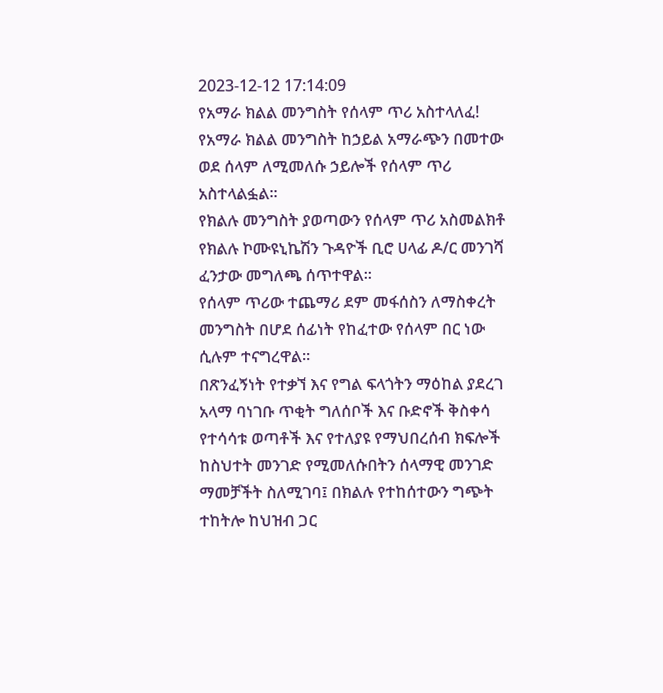2023-12-12 17:14:09
የአማራ ክልል መንግስት የሰላም ጥሪ አስተላለፈ!
የአማራ ክልል መንግስት ከኃይል አማራጭን በመተው ወደ ሰላም ለሚመለሱ ኃይሎች የሰላም ጥሪ አስተላልፏል።
የክልሉ መንግስት ያወጣውን የሰላም ጥሪ አስመልክቶ የክልሉ ኮሙዩኒኬሽን ጉዳዮች ቢሮ ሀላፊ ዶ/ር መንገሻ ፈንታው መግለጫ ሰጥተዋል።
የሰላም ጥሪው ተጨማሪ ደም መፋሰስን ለማስቀረት መንግስት በሆደ ሰፊነት የከፈተው የሰላም በር ነው ሲሉም ተናግረዋል።
በጽንፈኝነት የተቃኘ እና የግል ፍላጎትን ማዕከል ያደረገ አላማ ባነገቡ ጥቂት ግለሰቦች እና ቡድኖች ቅስቀሳ የተሳሳቱ ወጣቶች እና የተለያዩ የማህበረሰብ ክፍሎች ከስህተት መንገድ የሚመለሱበትን ሰላማዊ መንገድ ማመቻችት ስለሚገባ፤ በክልሉ የተከሰተውን ግጭት ተከትሎ ከህዝብ ጋር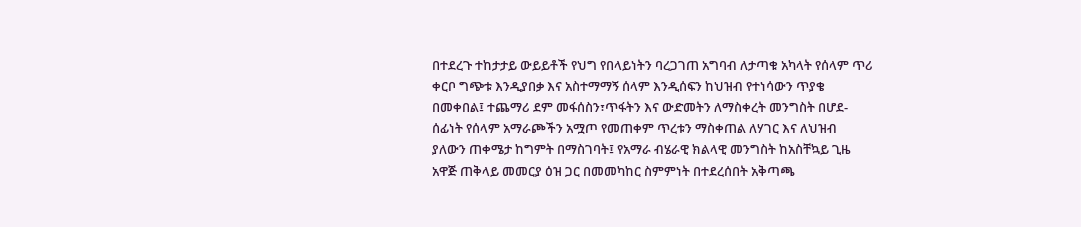በተደረጉ ተከታታይ ውይይቶች የህግ የበላይነትን ባረጋገጠ አግባብ ለታጣቁ አካላት የሰላም ጥሪ ቀርቦ ግጭቱ እንዲያበቃ እና አስተማማኝ ሰላም እንዲሰፍን ከህዝብ የተነሳውን ጥያቄ በመቀበል፤ ተጨማሪ ደም መፋሰስን፣ጥፋትን እና ውድመትን ለማስቀረት መንግስት በሆደ-ሰፊነት የሰላም አማራጮችን አሟጦ የመጠቀም ጥረቱን ማስቀጠል ለሃገር እና ለህዝብ ያለውን ጠቀሜታ ከግምት በማስገባት፤ የአማራ ብሄራዊ ክልላዊ መንግስት ከአስቸኳይ ጊዜ አዋጅ ጠቅላይ መመርያ ዕዝ ጋር በመመካከር ስምምነት በተደረሰበት አቅጣጫ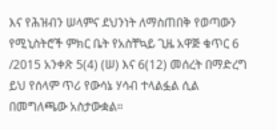እና የሕዝብን ሠላምና ደህንነት ለማስጠበቅ የወጣውን የሚኒስትሮች ምክር ቤት የአስቸኳይ ጊዜ አዋጅ ቁጥር 6 /2015 አንቀጽ 5(4) (ሠ) እና 6(12) መሰረት በማድረግ ይህ የሰላም ጥሪ የውሳኔ ሃሳብ ተላልፏል ሲል በመግለጫው አስታውቋል።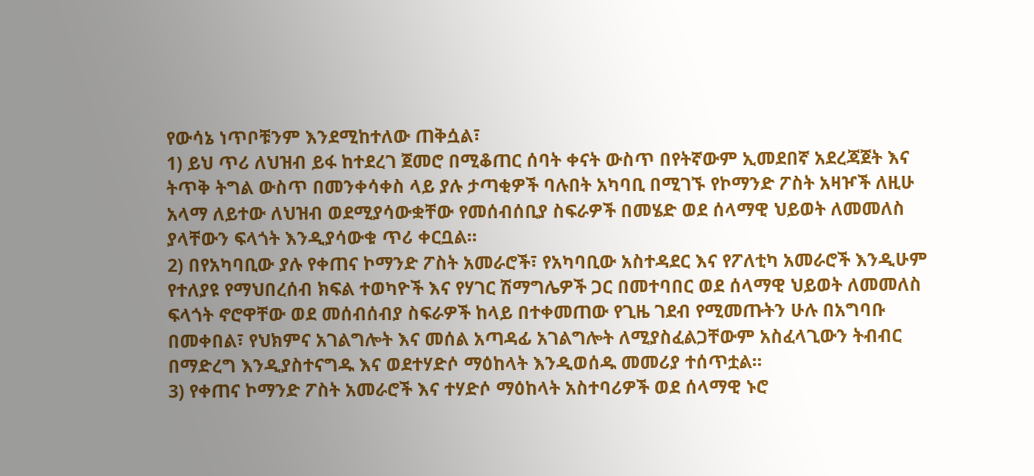የውሳኔ ነጥቦቹንም እንደሚከተለው ጠቅሷል፣
1) ይህ ጥሪ ለህዝብ ይፋ ከተደረገ ጀመሮ በሚቆጠር ሰባት ቀናት ውስጥ በየትኛውም ኢመደበኛ አደረጃጀት እና ትጥቅ ትግል ውስጥ በመንቀሳቀስ ላይ ያሉ ታጣቂዎች ባሉበት አካባቢ በሚገኙ የኮማንድ ፖስት አዛዦች ለዚሁ አላማ ለይተው ለህዝብ ወደሚያሳውቋቸው የመሰብሰቢያ ስፍራዎች በመሄድ ወደ ሰላማዊ ህይወት ለመመለስ ያላቸውን ፍላጎት እንዲያሳውቁ ጥሪ ቀርቧል።
2) በየአካባቢው ያሉ የቀጠና ኮማንድ ፖስት አመራሮች፣ የአካባቢው አስተዳደር እና የፖለቲካ አመራሮች እንዲሁም የተለያዩ የማህበረሰብ ክፍል ተወካዮች እና የሃገር ሽማግሌዎች ጋር በመተባበር ወደ ሰላማዊ ህይወት ለመመለስ ፍላጎት ኖሮዋቸው ወደ መሰብሰብያ ስፍራዎች ከላይ በተቀመጠው የጊዜ ገደብ የሚመጡትን ሁሉ በአግባቡ በመቀበል፣ የህክምና አገልግሎት እና መሰል አጣዳፊ አገልግሎት ለሚያስፈልጋቸውም አስፈላጊውን ትብብር በማድረግ እንዲያስተናግዱ እና ወደተሃድሶ ማዕከላት እንዲወሰዱ መመሪያ ተሰጥቷል።
3) የቀጠና ኮማንድ ፖስት አመራሮች እና ተሃድሶ ማዕከላት አስተባሪዎች ወደ ሰላማዊ ኑሮ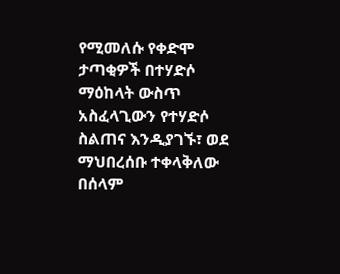የሚመለሱ የቀድሞ ታጣቂዎች በተሃድሶ ማዕከላት ውስጥ አስፈላጊውን የተሃድሶ ስልጠና እንዲያገኙ፣ ወደ ማህበረሰቡ ተቀላቅለው በሰላም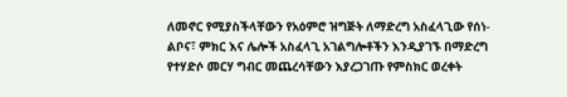ለመኖር የሚያስችላቸውን የአዕምሮ ዝግጅት ለማድረግ አስፈላጊው የሰነ-ልቦና፣ ምክር እና ሌሎች አስፈላጊ አገልግሎቶችን እንዲያገኙ በማድረግ የተሃድሶ መርሃ ግብር መጨረሳቸውን እያረጋገጡ የምስክር ወረቀት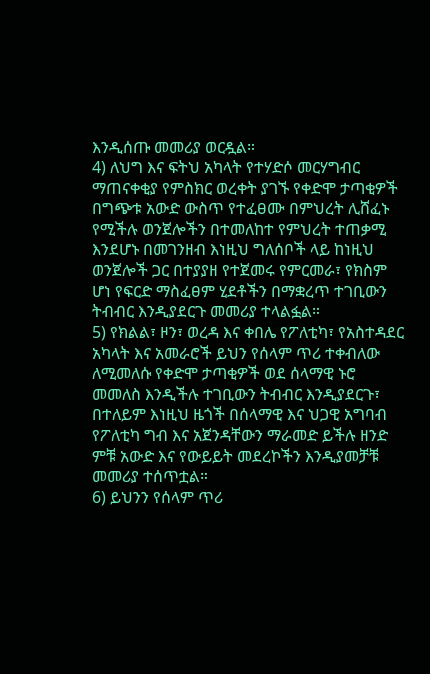እንዲሰጡ መመሪያ ወርዷል።
4) ለህግ እና ፍትህ አካላት የተሃድሶ መርሃግብር ማጠናቀቂያ የምስክር ወረቀት ያገኙ የቀድሞ ታጣቂዎች በግጭቱ አውድ ውስጥ የተፈፀሙ በምህረት ሊሸፈኑ የሚችሉ ወንጀሎችን በተመለከተ የምህረት ተጠቃሚ እንደሆኑ በመገንዘብ እነዚህ ግለሰቦች ላይ ከነዚህ ወንጀሎች ጋር በተያያዘ የተጀመሩ የምርመራ፣ የክስም ሆነ የፍርድ ማስፈፀም ሂደቶችን በማቋረጥ ተገቢውን ትብብር እንዲያደርጉ መመሪያ ተላልፏል።
5) የክልል፣ ዞን፣ ወረዳ እና ቀበሌ የፖለቲካ፣ የአስተዳደር አካላት እና አመራሮች ይህን የሰላም ጥሪ ተቀብለው ለሚመለሱ የቀድሞ ታጣቂዎች ወደ ሰላማዊ ኑሮ መመለስ እንዲችሉ ተገቢውን ትብብር እንዲያደርጉ፣ በተለይም እነዚህ ዜጎች በሰላማዊ እና ህጋዊ አግባብ የፖለቲካ ግብ እና አጀንዳቸውን ማራመድ ይችሉ ዘንድ ምቹ አውድ እና የውይይት መደረኮችን እንዲያመቻቹ መመሪያ ተሰጥቷል።
6) ይህንን የሰላም ጥሪ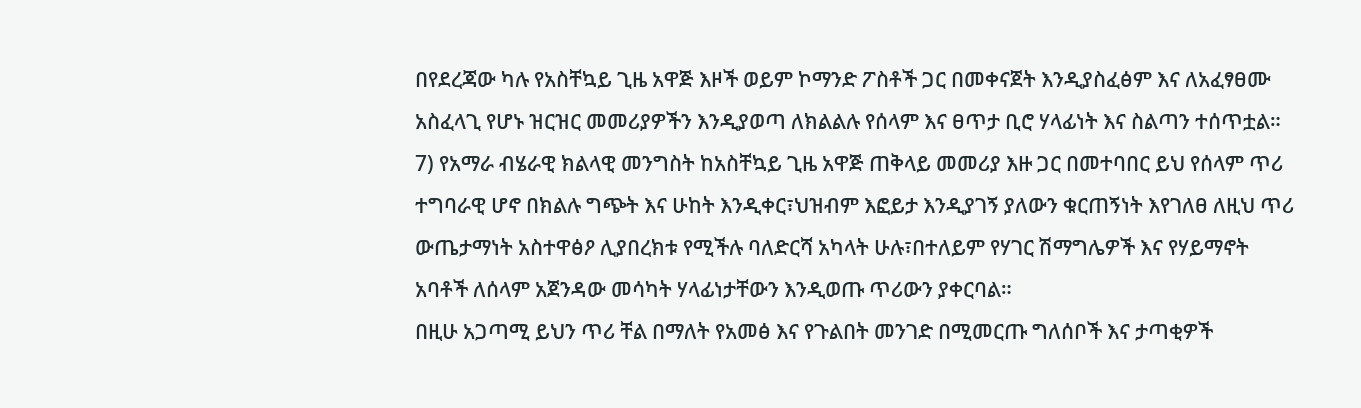በየደረጃው ካሉ የአስቸኳይ ጊዜ አዋጅ እዞች ወይም ኮማንድ ፖስቶች ጋር በመቀናጀት እንዲያስፈፅም እና ለአፈፃፀሙ አስፈላጊ የሆኑ ዝርዝር መመሪያዎችን እንዲያወጣ ለክልልሉ የሰላም እና ፀጥታ ቢሮ ሃላፊነት እና ስልጣን ተሰጥቷል።
7) የአማራ ብሄራዊ ክልላዊ መንግስት ከአስቸኳይ ጊዜ አዋጅ ጠቅላይ መመሪያ እዙ ጋር በመተባበር ይህ የሰላም ጥሪ ተግባራዊ ሆኖ በክልሉ ግጭት እና ሁከት እንዲቀር፣ህዝብም እፎይታ እንዲያገኝ ያለውን ቁርጠኝነት እየገለፀ ለዚህ ጥሪ ውጤታማነት አስተዋፅዖ ሊያበረክቱ የሚችሉ ባለድርሻ አካላት ሁሉ፣በተለይም የሃገር ሽማግሌዎች እና የሃይማኖት አባቶች ለሰላም አጀንዳው መሳካት ሃላፊነታቸውን እንዲወጡ ጥሪውን ያቀርባል።
በዚሁ አጋጣሚ ይህን ጥሪ ቸል በማለት የአመፅ እና የጉልበት መንገድ በሚመርጡ ግለሰቦች እና ታጣቂዎች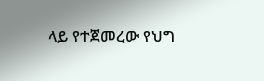ላይ የተጀመረው የህግ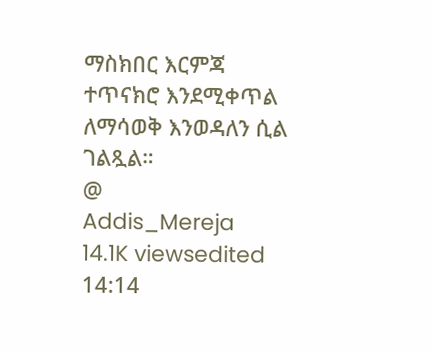ማስክበር እርምጃ ተጥናክሮ እንደሚቀጥል ለማሳወቅ እንወዳለን ሲል ገልጿል።
@
Addis_Mereja
14.1K viewsedited 14:14